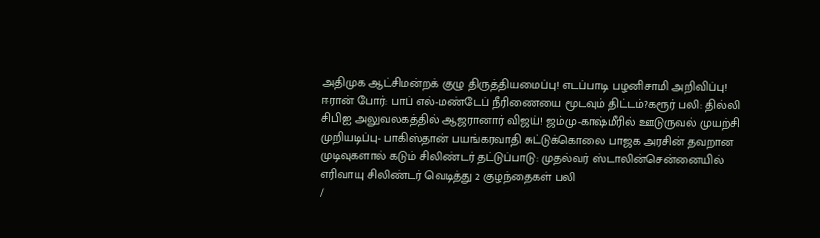அதிமுக ஆட்சிமன்றக் குழு திருத்தியமைப்பு! எடப்பாடி பழனிசாமி அறிவிப்பு! ஈரான் போர்: பாப் எல்-மண்டேப் நீரிணையை மூடவும் திட்டம்?கரூர் பலி: தில்லி சிபிஐ அலுவலகத்தில் ஆஜரானார் விஜய்! ஜம்மு-காஷ்மீரில் ஊடுருவல் முயற்சி முறியடிப்பு- பாகிஸ்தான் பயங்கரவாதி சுட்டுக்கொலை பாஜக அரசின் தவறான முடிவுகளால் கடும் சிலிண்டர் தட்டுப்பாடு: முதல்வர் ஸ்டாலின்சென்னையில் எரிவாயு சிலிண்டர் வெடித்து 2 குழந்தைகள் பலி
/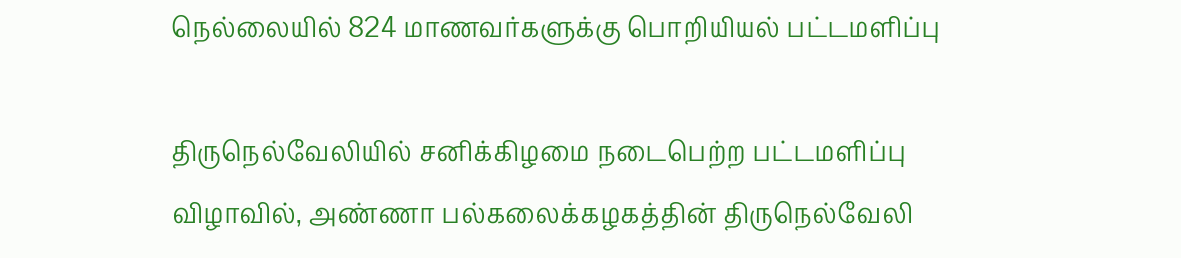நெல்லையில் 824 மாணவர்களுக்கு பொறியியல் பட்டமளிப்பு

திருநெல்வேலியில் சனிக்கிழமை நடைபெற்ற பட்டமளிப்பு விழாவில், அண்ணா பல்கலைக்கழகத்தின் திருநெல்வேலி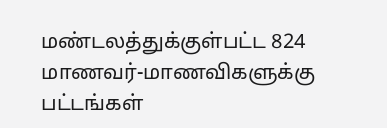மண்டலத்துக்குள்பட்ட 824 மாணவர்-மாணவிகளுக்கு பட்டங்கள்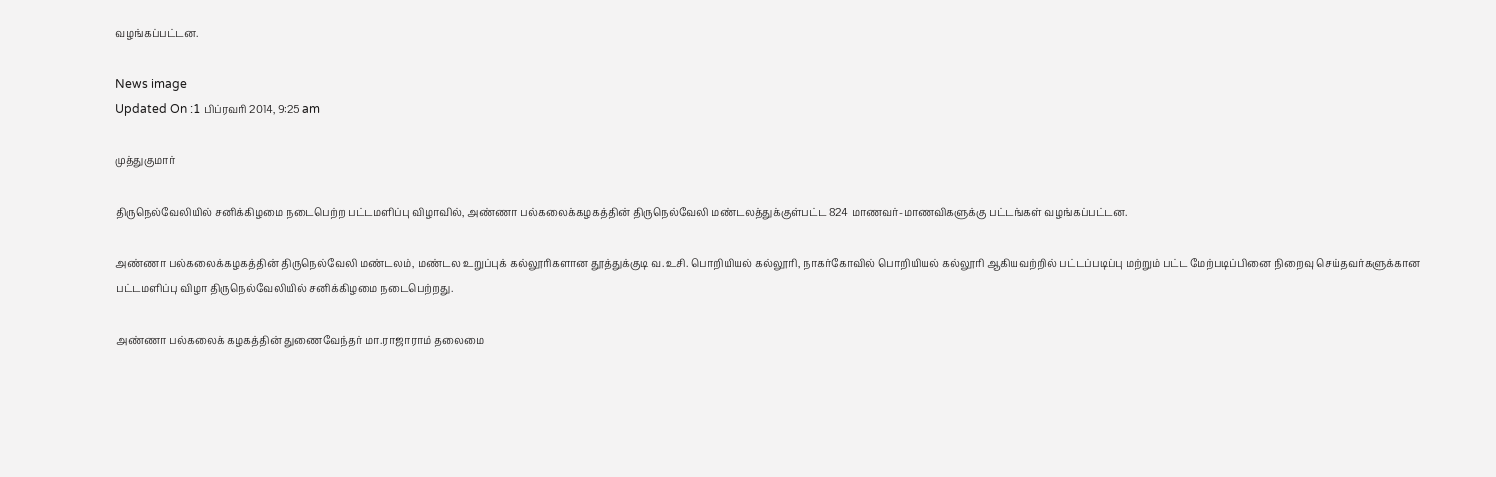வழங்கப்பட்டன.

News image
Updated On :1 பிப்ரவரி 2014, 9:25 am

முத்துகுமார்

திருநெல்வேலியில் சனிக்கிழமை நடைபெற்ற பட்டமளிப்பு விழாவில், அண்ணா பல்கலைக்கழகத்தின் திருநெல்வேலி மண்டலத்துக்குள்பட்ட 824 மாணவர்-மாணவிகளுக்கு பட்டங்கள் வழங்கப்பட்டன.

அண்ணா பல்கலைக்கழகத்தின் திருநெல்வேலி மண்டலம், மண்டல உறுப்புக் கல்லூரிகளான தூத்துக்குடி வ.உசி. பொறியியல் கல்லூரி, நாகர்கோவில் பொறியியல் கல்லூரி ஆகியவற்றில் பட்டப்படிப்பு மற்றும் பட்ட மேற்படிப்பினை நிறைவு செய்தவர்களுக்கான பட்டமளிப்பு விழா திருநெல்வேலியில் சனிக்கிழமை நடைபெற்றது.

அண்ணா பல்கலைக் கழகத்தின் துணைவேந்தர் மா.ராஜாராம் தலைமை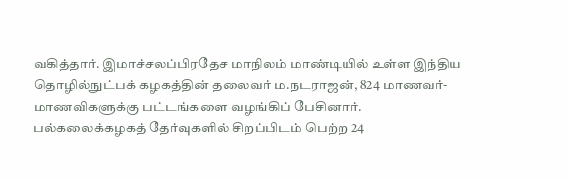வகித்தார். இமாச்சலப்பிரதேச மாநிலம் மாண்டியில் உள்ள இந்திய தொழில்நுட்பக் கழகத்தின் தலைவர் ம.நடராஜன், 824 மாணவர்-மாணவிகளுக்கு பட்டங்களை வழங்கிப் பேசினார். பல்கலைக்கழகத் தேர்வுகளில் சிறப்பிடம் பெற்ற 24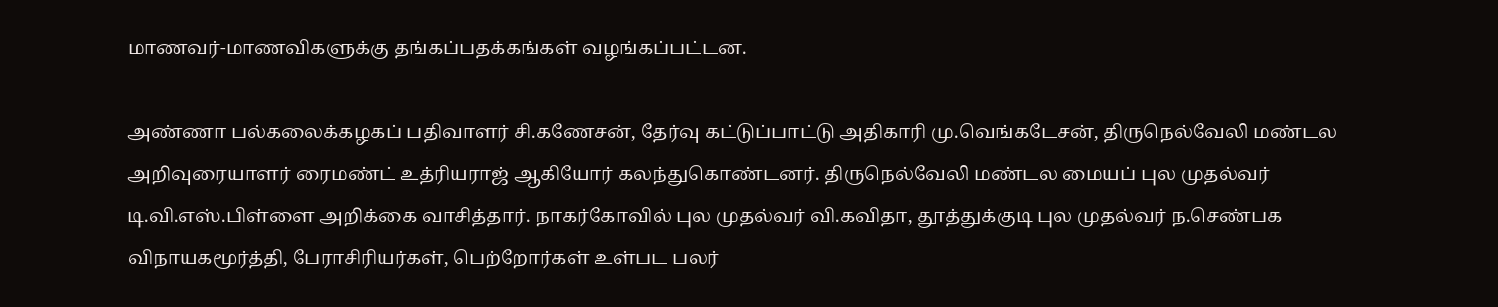மாணவர்-மாணவிகளுக்கு தங்கப்பதக்கங்கள் வழங்கப்பட்டன.

அண்ணா பல்கலைக்கழகப் பதிவாளர் சி.கணேசன், தேர்வு கட்டுப்பாட்டு அதிகாரி மு.வெங்கடேசன், திருநெல்வேலி மண்டல அறிவுரையாளர் ரைமண்ட் உத்ரியராஜ் ஆகியோர் கலந்துகொண்டனர். திருநெல்வேலி மண்டல மையப் புல முதல்வர் டி.வி.எஸ்.பிள்ளை அறிக்கை வாசித்தார். நாகர்கோவில் புல முதல்வர் வி.கவிதா, தூத்துக்குடி புல முதல்வர் ந.செண்பக விநாயகமூர்த்தி, பேராசிரியர்கள், பெற்றோர்கள் உள்பட பலர்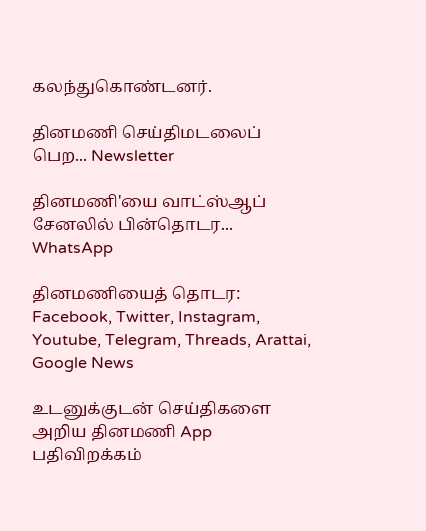கலந்துகொண்டனர்.

தினமணி செய்திமடலைப் பெற... Newsletter

தினமணி'யை வாட்ஸ்ஆப் சேனலில் பின்தொடர... WhatsApp

தினமணியைத் தொடர: Facebook, Twitter, Instagram, Youtube, Telegram, Threads, Arattai, Google News

உடனுக்குடன் செய்திகளை அறிய தினமணி App பதிவிறக்கம்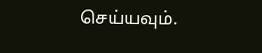செய்யவும்.